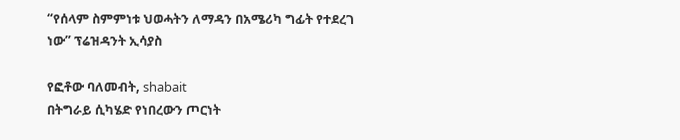“የሰላም ስምምነቱ ህወሓትን ለማዳን በአሜሪካ ግፊት የተደረገ ነው” ፕሬዝዳንት ኢሳያስ

የፎቶው ባለመብት, shabait
በትግራይ ሲካሄድ የነበረውን ጦርነት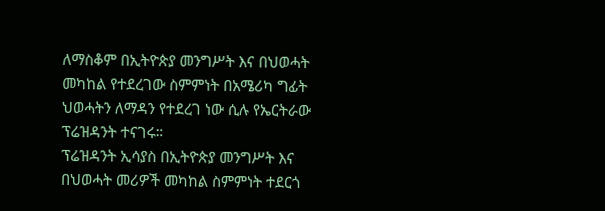ለማስቆም በኢትዮጵያ መንግሥት እና በህወሓት መካከል የተደረገው ስምምነት በአሜሪካ ግፊት ህወሓትን ለማዳን የተደረገ ነው ሲሉ የኤርትራው ፕሬዝዳንት ተናገሩ።
ፕሬዝዳንት ኢሳያስ በኢትዮጵያ መንግሥት እና በህወሓት መሪዎች መካከል ስምምነት ተደርጎ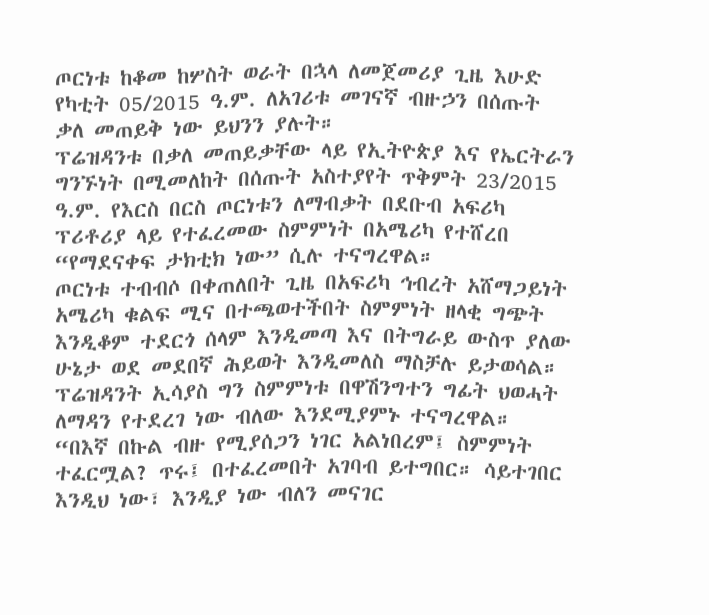ጦርነቱ ከቆመ ከሦስት ወራት በኋላ ለመጀመሪያ ጊዜ እሁድ የካቲት 05/2015 ዓ.ም. ለአገሪቱ መገናኛ ብዙኃን በሰጡት ቃለ መጠይቅ ነው ይህንን ያሉት።
ፕሬዝዳንቱ በቃለ መጠይቃቸው ላይ የኢትዮጵያ እና የኤርትራን ግንኙነት በሚመለከት በሰጡት አስተያየት ጥቅምት 23/2015 ዓ.ም. የእርስ በርስ ጦርነቱን ለማብቃት በደቡብ አፍሪካ ፕሪቶሪያ ላይ የተፈረመው ስምምነት በአሜሪካ የተሸረበ “የማደናቀፍ ታክቲክ ነው” ሲሉ ተናግረዋል።
ጦርነቱ ተብብሶ በቀጠለበት ጊዜ በአፍሪካ ኅብረት አሸማጋይነት አሜሪካ ቁልፍ ሚና በተጫወተችበት ስምምነት ዘላቂ ግጭት እንዲቆም ተደርጎ ሰላም እንዲመጣ እና በትግራይ ውስጥ ያለው ሁኔታ ወደ መደበኛ ሕይወት እንዲመለስ ማስቻሉ ይታወሳል።
ፕሬዝዳንት ኢሳያስ ግን ስምምነቱ በዋሽንግተን ግፊት ህወሓት ለማዳን የተደረገ ነው ብለው እንደሚያምኑ ተናግረዋል።
“በእኛ በኩል ብዙ የሚያሰጋን ነገር አልነበረም፤ ስምምነት ተፈርሟል? ጥሩ፤ በተፈረመበት አገባብ ይተግበር። ሳይተገበር እንዲህ ነው፣ እንዲያ ነው ብለን መናገር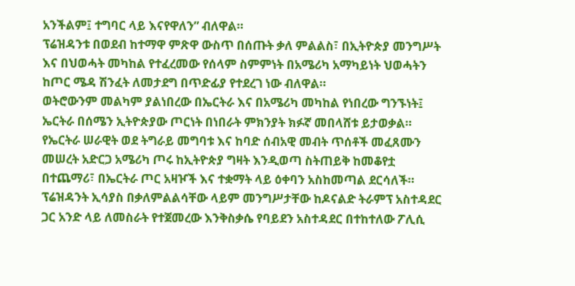አንችልም፤ ተግባር ላይ እናየዋለን” ብለዋል።
ፕሬዝዳንቱ በወደብ ከተማዋ ምጽዋ ውስጥ በሰጡት ቃለ ምልልስ፣ በኢትዮጵያ መንግሥት እና በህወሓት መካከል የተፈረመው የሰላም ስምምነት በአሜሪካ አማካይነት ህወሓትን ከጦር ሜዳ ሽንፈት ለመታደግ በጥድፊያ የተደረገ ነው ብለዋል።
ወትሮውንም መልካም ያልነበረው በኤርትራ እና በአሜሪካ መካከል የነበረው ግንኙነት፤ ኤርትራ በሰሜን ኢትዮጵያው ጦርነት በነበራት ምክንያት ክፉኛ መበላሸቱ ይታወቃል።
የኤርትራ ሠራዊት ወደ ትግራይ መግባቱ እና ከባድ ሰብአዊ መብት ጥሰቶች መፈጸሙን መሠረት አድርጋ አሜሪካ ጦሩ ከኢትዮጵያ ግዛት እንዲወጣ ስትጠይቅ ከመቆየቷ በተጨማሪ፣ በኤርትራ ጦር አዛዦች እና ተቋማት ላይ ዕቀባን አስከመጣል ደርሳለች።
ፕሬዝዳንት ኢሳያስ በቃለምልልሳቸው ላይም መንግሥታቸው ከዶናልድ ትራምፕ አስተዳደር ጋር አንድ ላይ ለመስራት የተጀመረው እንቅስቃሴ የባይደን አስተዳደር በተከተለው ፖሊሲ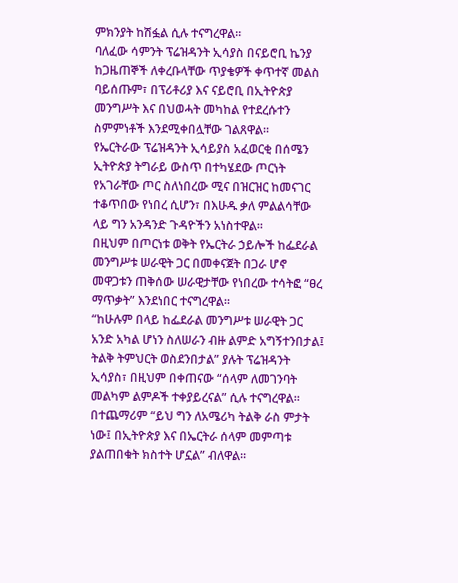ምክንያት ከሽፏል ሲሉ ተናግረዋል።
ባለፈው ሳምንት ፕሬዝዳንት ኢሳያስ በናይሮቢ ኬንያ ከጋዜጠኞች ለቀረቡላቸው ጥያቄዎች ቀጥተኛ መልስ ባይሰጡም፣ በፕሪቶሪያ እና ናይሮቢ በኢትዮጵያ መንግሥት እና በህወሓት መካከል የተደረሱተን ስምምነቶች እንደሚቀበሏቸው ገልጸዋል።
የኤርትራው ፕሬዝዳንት ኢሳይያስ አፈወርቂ በሰሜን ኢትዮጵያ ትግራይ ውስጥ በተካሄደው ጦርነት የአገራቸው ጦር ስለነበረው ሚና በዝርዝር ከመናገር ተቆጥበው የነበረ ሲሆን፣ በእሁዱ ቃለ ምልልሳቸው ላይ ግን አንዳንድ ጉዳዮችን አነስተዋል።
በዚህም በጦርነቱ ወቅት የኤርትራ ኃይሎች ከፌደራል መንግሥቱ ሠራዊት ጋር በመቀናጀት በጋራ ሆኖ መዋጋቱን ጠቅሰው ሠራዊታቸው የነበረው ተሳትፎ “ፀረ ማጥቃት” እንደነበር ተናግረዋል።
“ከሁሉም በላይ ከፌደራል መንግሥቱ ሠራዊት ጋር አንድ አካል ሆነን ስለሠራን ብዙ ልምድ አግኝተንበታል፤ ትልቅ ትምህርት ወስደንበታል” ያሉት ፕሬዝዳንት ኢሳያስ፣ በዚህም በቀጠናው “ሰላም ለመገንባት መልካም ልምዶች ተቀያይረናል” ሲሉ ተናግረዋል።
በተጨማሪም “ይህ ግን ለአሜሪካ ትልቅ ራስ ምታት ነው፤ በኢትዮጵያ እና በኤርትራ ሰላም መምጣቱ ያልጠበቁት ክስተት ሆኗል” ብለዋል።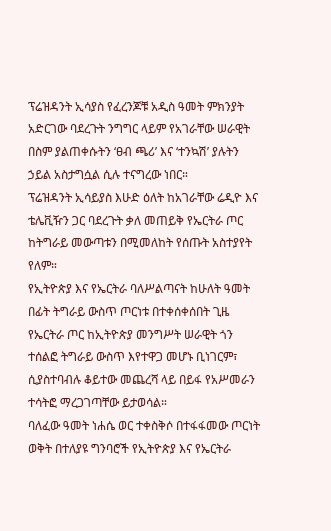ፕሬዝዳንት ኢሳያስ የፈረንጆቹ አዲስ ዓመት ምክንያት አድርገው ባደረጉት ንግግር ላይም የአገራቸው ሠራዊት በስም ያልጠቀሱትን ‘ፀብ ጫሪ’ እና ‘ተንኳሽ’ ያሉትን ኃይል አስታግሷል ሲሉ ተናግረው ነበር።
ፕሬዝዳንት ኢሳይያስ እሁድ ዕለት ከአገራቸው ሬዲዮ እና ቴሌቪዥን ጋር ባደረጉት ቃለ መጠይቅ የኤርትራ ጦር ከትግራይ መውጣቱን በሚመለከት የሰጡት አስተያየት የለም።
የኢትዮጵያ እና የኤርትራ ባለሥልጣናት ከሁለት ዓመት በፊት ትግራይ ውስጥ ጦርነቱ በተቀሰቀሰበት ጊዜ የኤርትራ ጦር ከኢትዮጵያ መንግሥት ሠራዊት ጎን ተሰልፎ ትግራይ ውስጥ እየተዋጋ መሆኑ ቢነገርም፣ ሲያስተባብሉ ቆይተው መጨረሻ ላይ በይፋ የአሥመራን ተሳትፎ ማረጋገጣቸው ይታወሳል።
ባለፈው ዓመት ነሐሴ ወር ተቀስቅሶ በተፋፋመው ጦርነት ወቅት በተለያዩ ግንባሮች የኢትዮጵያ እና የኤርትራ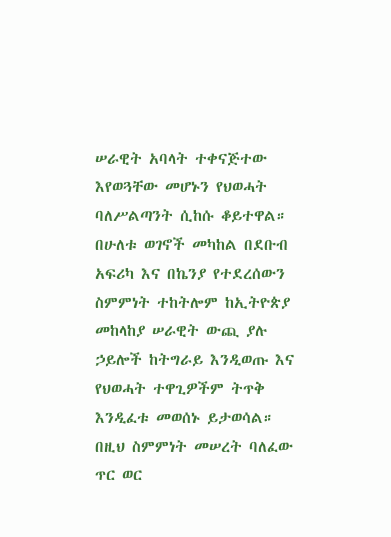ሠራዊት አባላት ተቀናጅተው እየወጓቸው መሆኑን የህወሓት ባለሥልጣንት ሲከሱ ቆይተዋል።
በሁለቱ ወገኖች መካከል በደቡብ አፍሪካ እና በኬንያ የተደረሰውን ስምምነት ተከትሎም ከኢትዮጵያ መከላከያ ሠራዊት ውጪ ያሉ ኃይሎች ከትግራይ እንዲወጡ እና የህወሓት ተዋጊዎችም ትጥቅ እንዲፈቱ መወሰኑ ይታወሳል።
በዚህ ስምምነት መሠረት ባለፈው ጥር ወር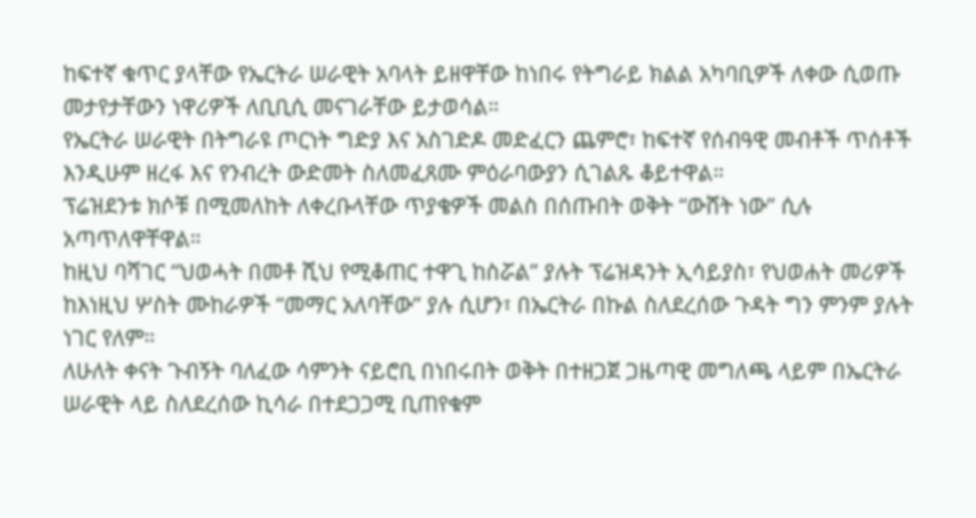ከፍተኛ ቁጥር ያላቸው የኤርትራ ሠራዊት አባላት ይዘዋቸው ከነበሩ የትግራይ ክልል አካባቢዎች ለቀው ሲወጡ መታየታቸውን ነዋሪዎች ለቢቢሲ መናገራቸው ይታወሳል።
የኤርትራ ሠራዊት በትግራዩ ጦርነት ግድያ እና አስገድዶ መድፈርን ጨምሮ፣ ከፍተኛ የሰብዓዊ መብቶች ጥሰቶች እንዲሁም ዘረፋ እና የንብረት ውድመት ስለመፈጸሙ ምዕራባውያን ሲገልጹ ቆይተዋል።
ፕሬዝደንቱ ክሶቹ በሚመለከት ለቀረቡላቸው ጥያቄዎች መልስ በሰጡበት ወቅት “ውሸት ነው” ሲሉ አጣጥለዋቸዋል።
ከዚህ ባሻገር “ህወሓት በመቶ ሺህ የሚቆጠር ተዋጊ ከስሯል” ያሉት ፕሬዝዳንት ኢሳይያስ፣ የህወሐት መሪዎች ከእነዚህ ሦስት ሙከራዎች “መማር አለባቸው” ያሉ ሲሆን፣ በኤርትራ በኩል ስለደረሰው ጉዳት ግን ምንም ያሉት ነገር የለም።
ለሁለት ቀናት ጉብኝት ባለፈው ሳምንት ናይሮቢ በነበሩበት ወቅት በተዘጋጀ ጋዜጣዊ መግለጫ ላይም በኤርትራ ሠራዊት ላይ ስለደረሰው ኪሳራ በተደጋጋሚ ቢጠየቁም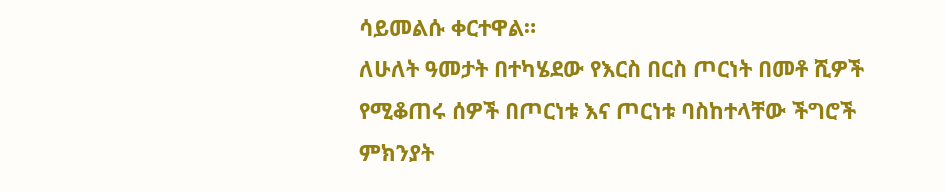ሳይመልሱ ቀርተዋል።
ለሁለት ዓመታት በተካሄደው የእርስ በርስ ጦርነት በመቶ ሺዎች የሚቆጠሩ ሰዎች በጦርነቱ እና ጦርነቱ ባስከተላቸው ችግሮች ምክንያት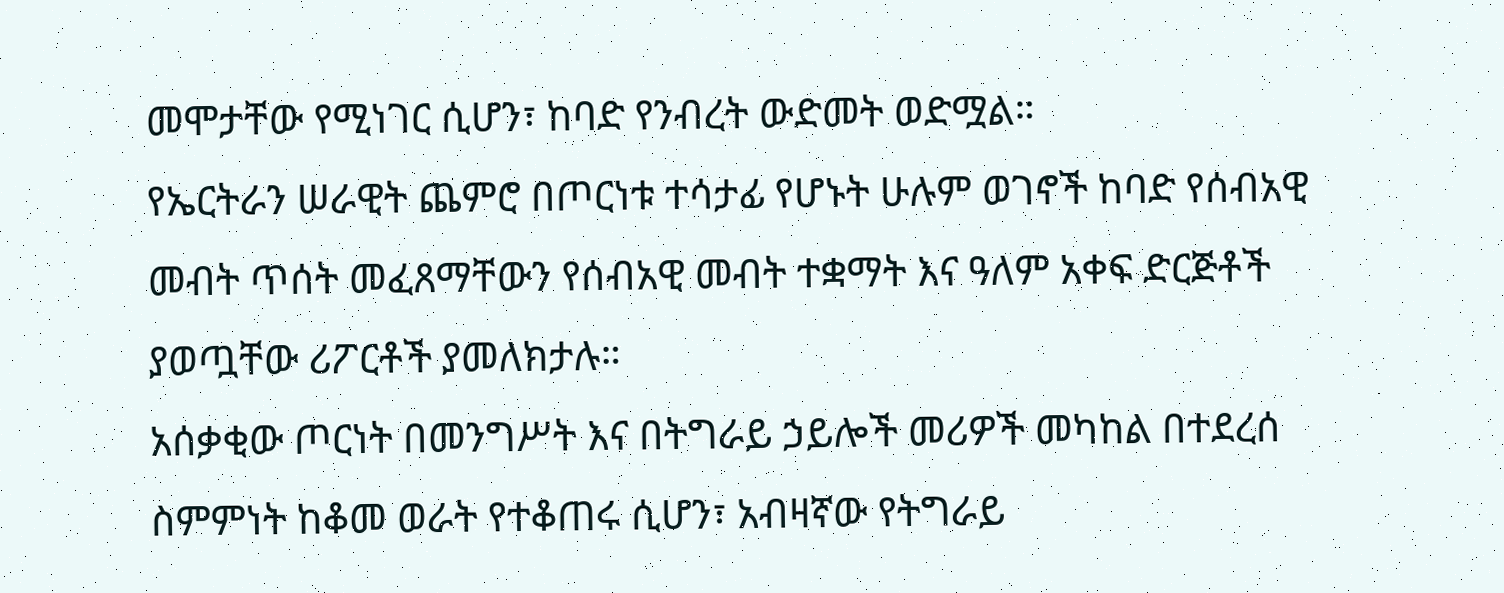መሞታቸው የሚነገር ሲሆን፣ ከባድ የንብረት ውድመት ወድሟል።
የኤርትራን ሠራዊት ጨምሮ በጦርነቱ ተሳታፊ የሆኑት ሁሉም ወገኖች ከባድ የሰብአዊ መብት ጥሰት መፈጸማቸውን የሰብአዊ መብት ተቋማት እና ዓለም አቀፍ ድርጅቶች ያወጧቸው ሪፖርቶች ያመለክታሉ።
አሰቃቂው ጦርነት በመንግሥት እና በትግራይ ኃይሎች መሪዎች መካከል በተደረሰ ስምምነት ከቆመ ወራት የተቆጠሩ ሲሆን፣ አብዛኛው የትግራይ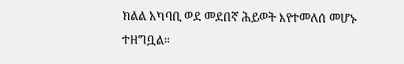ክልል አካባቢ ወደ መደበኛ ሕይወት እየተመለሰ መሆኑ ተዘግቧል።